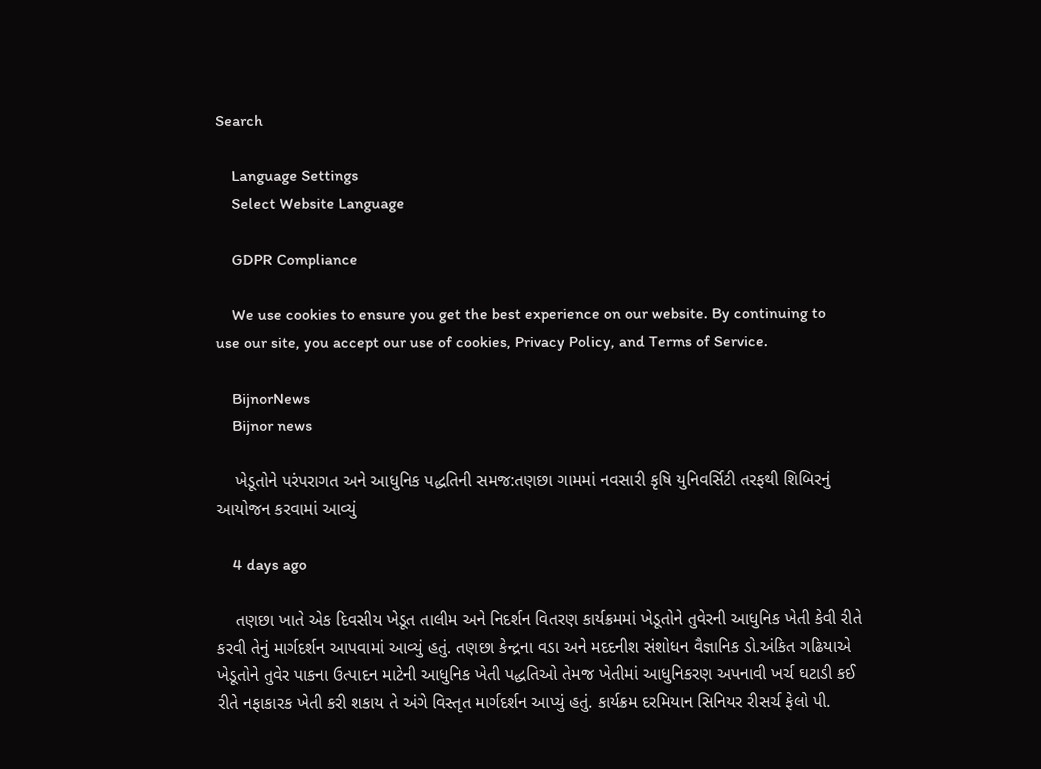Search

    Language Settings
    Select Website Language

    GDPR Compliance

    We use cookies to ensure you get the best experience on our website. By continuing to use our site, you accept our use of cookies, Privacy Policy, and Terms of Service.

    BijnorNews
    Bijnor news

    ખેડૂતોને પરંપરાગત અને આધુનિક પદ્ધતિની સમજ:તણછા ગામમાં નવસારી કૃષિ યુનિવર્સિટી તરફથી શિબિરનું આયોજન કરવામાં આવ્યું

    4 days ago

    તણછા ખાતે એક દિવસીય ખેડૂત તાલીમ અને નિદર્શન વિતરણ કાર્યક્રમમાં ખેડૂતોને તુવેરની આધુનિક ખેતી કેવી રીતે કરવી તેનું માર્ગદર્શન આપવામાં આવ્યું હતું. તણછા કેન્દ્રના વડા અને મદદનીશ સંશોધન વૈજ્ઞાનિક ડો.અંકિત ગઢિયાએ ખેડૂતોને તુવેર પાકના ઉત્પાદન માટેની આધુનિક ખેતી પદ્ધતિઓ તેમજ ખેતીમાં આધુનિકરણ અપનાવી ખર્ચ ઘટાડી કઈ રીતે નફાકારક ખેતી કરી શકાય તે અંગે વિસ્તૃત માર્ગદર્શન આપ્યું હતું. કાર્યક્રમ દરમિયાન સિનિયર રીસર્ચ ફેલો પી.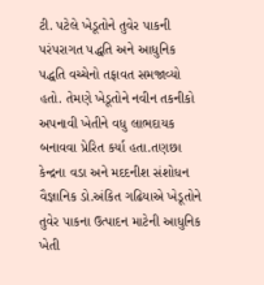ટી. પટેલે ખેડૂતોને તુવેર પાકની પરંપરાગત પદ્ધતિ અને આધુનિક પદ્ધતિ વચ્ચેનો તફાવત સમજાવ્યો હતો. તેમણે ખેડૂતોને નવીન તકનીકો અપનાવી ખેતીને વધુ લાભદાયક બનાવવા પ્રેરિત કર્યા હતા.તણછા કેન્દ્રના વડા અને મદદનીશ સંશોધન વૈજ્ઞાનિક ડો.અંકિત ગઢિયાએ ખેડૂતોને તુવેર પાકના ઉત્પાદન માટેની આધુનિક ખેતી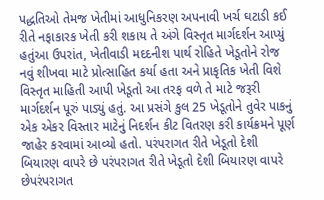પદ્ધતિઓ તેમજ ખેતીમાં આધુનિકરણ અપનાવી ખર્ચ ઘટાડી કઈ રીતે નફાકારક ખેતી કરી શકાય તે અંગે વિસ્તૃત માર્ગદર્શન આપ્યું હતુંઆ ઉપરાંત, ખેતીવાડી મદદનીશ પાર્થ રોહિતે ખેડૂતોને રોજ નવું શીખવા માટે પ્રોત્સાહિત કર્યા હતા અને પ્રાકૃતિક ખેતી વિશે વિસ્તૃત માહિતી આપી ખેડૂતો આ તરફ વળે તે માટે જરૂરી માર્ગદર્શન પૂરું પાડ્યું હતું. આ પ્રસંગે કુલ 25 ખેડૂતોને તુવેર પાકનું એક એકર વિસ્તાર માટેનું નિદર્શન કીટ વિતરણ કરી કાર્યક્રમને પૂર્ણ જાહેર કરવામાં આવ્યો હતો. પરંપરાગત રીતે ખેડૂતો દેશી બિયારણ વાપરે છે પરંપરાગત રીતે ખેડૂતો દેશી બિયારણ વાપરે છેપરંપરાગત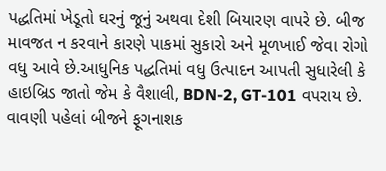પદ્ધતિમાં ખેડૂતો ઘરનું જૂનું અથવા દેશી બિયારણ વાપરે છે. બીજ માવજત ન કરવાને કારણે પાકમાં સુકારો અને મૂળખાઈ જેવા રોગો વધુ આવે છે.આધુનિક પદ્ધતિમાં વધુ ઉત્પાદન આપતી સુધારેલી કે હાઇબ્રિડ જાતો જેમ કે વૈશાલી, BDN-2, GT-101 વપરાય છે. વાવણી પહેલાં બીજને ફૂગનાશક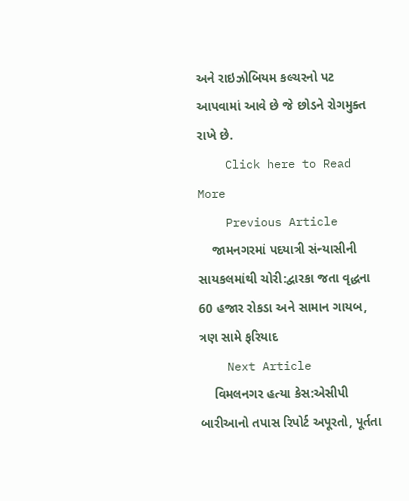અને રાઇઝોબિયમ કલ્ચરનો પટ આપવામાં આવે છે જે છોડને રોગમુક્ત રાખે છે.
    Click here to Read More
    Previous Article
    જામનગરમાં પદયાત્રી સંન્યાસીની સાયકલમાંથી ચોરી:દ્વારકા જતા વૃદ્ધના 60 હજાર રોકડા અને સામાન ગાયબ, ત્રણ સામે ફરિયાદ
    Next Article
    વિમલનગર હત્યા કેસ:એસીપી બારીઆનો તપાસ રિપોર્ટ અપૂરતો, પૂર્તતા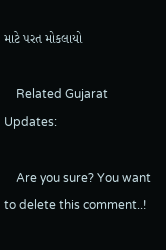માટે પરત મોકલાયો

    Related Gujarat Updates:

    Are you sure? You want to delete this comment..!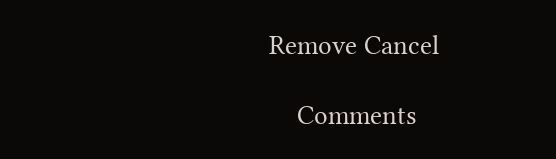Remove Cancel

    Comments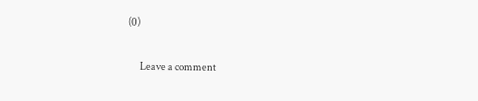(0)

      Leave a comment